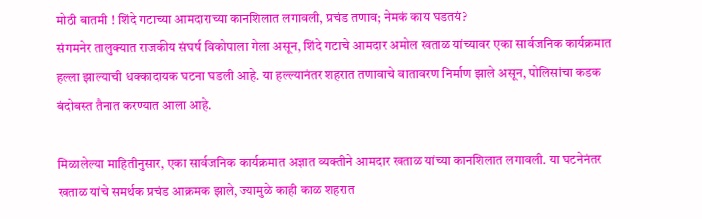मोठी बातमी ! शिंदे गटाच्या आमदाराच्या कानशिलात लगावली, प्रचंड तणाव; नेमकं काय घडतयं?
संगमनेर तालुक्यात राजकीय संघर्ष विकोपाला गेला असून, शिंदे गटाचे आमदार अमोल खताळ यांच्यावर एका सार्वजनिक कार्यक्रमात हल्ला झाल्याची धक्कादायक घटना घडली आहे. या हल्ल्यानंतर शहरात तणावाचे वातावरण निर्माण झाले असून, पोलिसांचा कडक बंदोबस्त तैनात करण्यात आला आहे.

मिळालेल्या माहितीनुसार, एका सार्वजनिक कार्यक्रमात अज्ञात व्यक्तीने आमदार खताळ यांच्या कानशिलात लगावली. या घटनेनंतर खताळ यांचे समर्थक प्रचंड आक्रमक झाले, ज्यामुळे काही काळ शहरात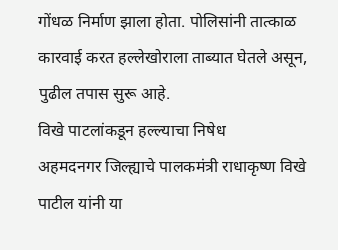गोंधळ निर्माण झाला होता. पोलिसांनी तात्काळ कारवाई करत हल्लेखोराला ताब्यात घेतले असून, पुढील तपास सुरू आहे.
विखे पाटलांकडून हल्ल्याचा निषेध
अहमदनगर जिल्ह्याचे पालकमंत्री राधाकृष्ण विखे पाटील यांनी या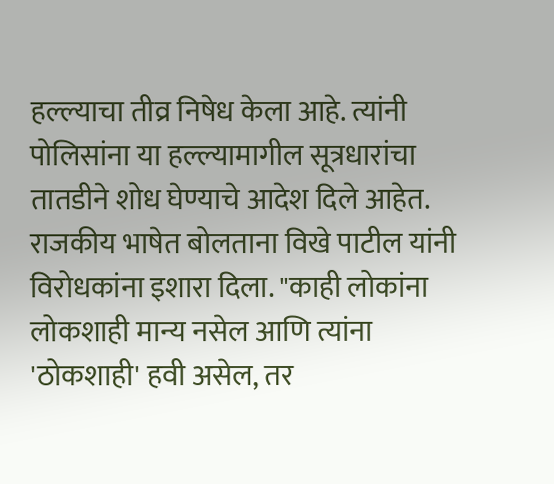हल्ल्याचा तीव्र निषेध केला आहे. त्यांनी पोलिसांना या हल्ल्यामागील सूत्रधारांचा तातडीने शोध घेण्याचे आदेश दिले आहेत. राजकीय भाषेत बोलताना विखे पाटील यांनी विरोधकांना इशारा दिला. "काही लोकांना लोकशाही मान्य नसेल आणि त्यांना 'ठोकशाही' हवी असेल, तर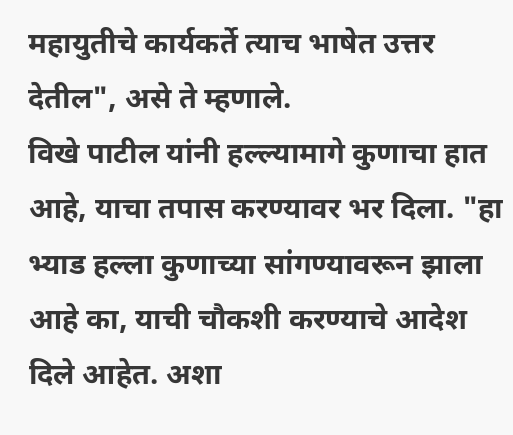महायुतीचे कार्यकर्ते त्याच भाषेत उत्तर देतील", असे ते म्हणाले.
विखे पाटील यांनी हल्ल्यामागे कुणाचा हात आहे, याचा तपास करण्यावर भर दिला. "हा भ्याड हल्ला कुणाच्या सांगण्यावरून झाला आहे का, याची चौकशी करण्याचे आदेश दिले आहेत. अशा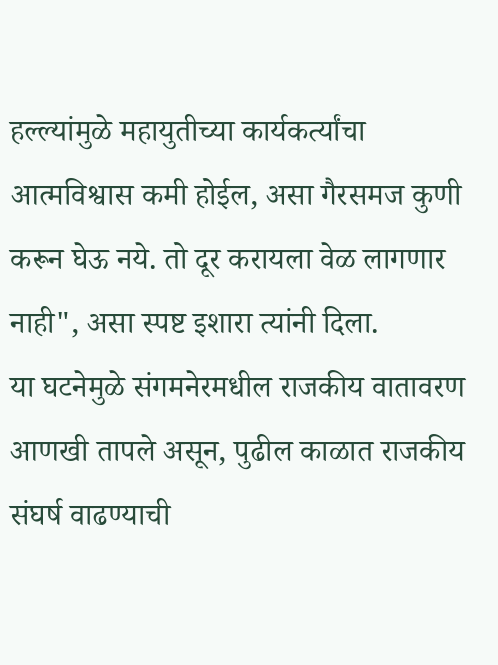हल्ल्यांमुळे महायुतीच्या कार्यकर्त्यांचा आत्मविश्वास कमी होईल, असा गैरसमज कुणी करून घेऊ नये. तो दूर करायला वेळ लागणार नाही", असा स्पष्ट इशारा त्यांनी दिला.
या घटनेमुळे संगमनेरमधील राजकीय वातावरण आणखी तापले असून, पुढील काळात राजकीय संघर्ष वाढण्याची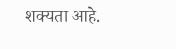शक्यता आहे.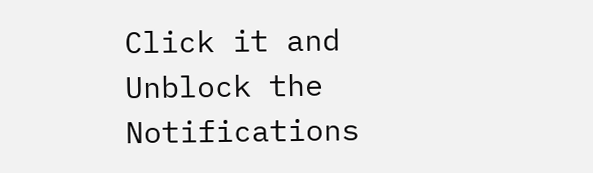Click it and Unblock the Notifications